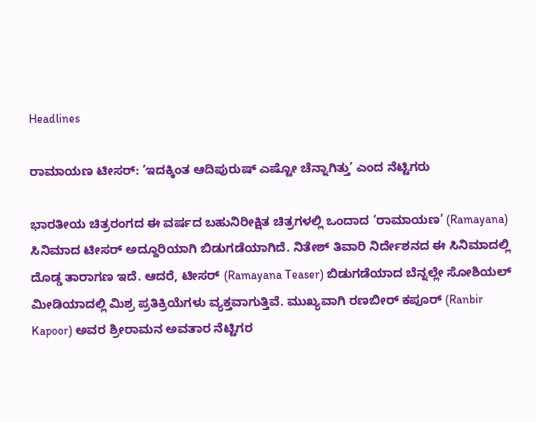Headlines

ರಾಮಾಯಣ ಟೀಸರ್: ‘ಇದಕ್ಕಿಂತ ಆದಿಪುರುಷ್ ಎಷ್ಟೋ ಚೆನ್ನಾಗಿತ್ತು’ ಎಂದ ನೆಟ್ಟಿಗರು

ಭಾರತೀಯ ಚಿತ್ರರಂಗದ ಈ ವರ್ಷದ ಬಹುನಿರೀಕ್ಷಿತ ಚಿತ್ರಗಳಲ್ಲಿ ಒಂದಾದ ‘ರಾಮಾಯಣ’ (Ramayana) ಸಿನಿಮಾದ ಟೀಸರ್ ಅದ್ದೂರಿಯಾಗಿ ಬಿಡುಗಡೆಯಾಗಿದೆ. ನಿತೇಶ್ ತಿವಾರಿ ನಿರ್ದೇಶನದ ಈ ಸಿನಿಮಾದಲ್ಲಿ ದೊಡ್ಡ ತಾರಾಗಣ ಇದೆ. ಆದರೆ, ಟೀಸರ್ (Ramayana Teaser) ಬಿಡುಗಡೆಯಾದ ಬೆನ್ನಲ್ಲೇ ಸೋಶಿಯಲ್ ಮೀಡಿಯಾದಲ್ಲಿ ಮಿಶ್ರ ಪ್ರತಿಕ್ರಿಯೆಗಳು ವ್ಯಕ್ತವಾಗುತ್ತಿವೆ. ಮುಖ್ಯವಾಗಿ ರಣಬೀರ್ ಕಪೂರ್ (Ranbir Kapoor) ಅವರ ಶ್ರೀರಾಮನ ಅವತಾರ ನೆಟ್ಟಿಗರ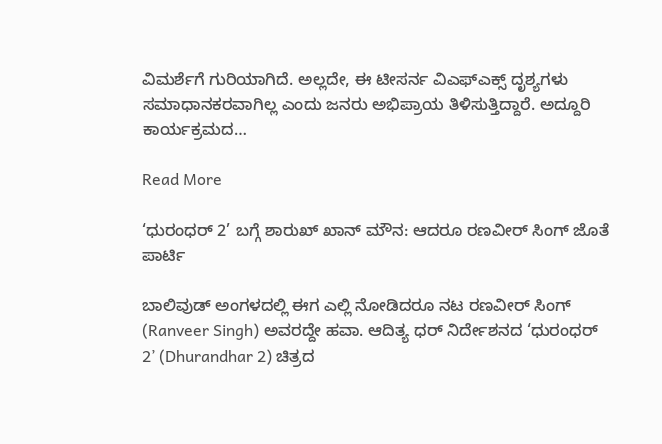ವಿಮರ್ಶೆಗೆ ಗುರಿಯಾಗಿದೆ. ಅಲ್ಲದೇ, ಈ ಟೀಸರ್ನ ವಿಎಫ್ಎಕ್ಸ್ ದೃಶ್ಯಗಳು ಸಮಾಧಾನಕರವಾಗಿಲ್ಲ ಎಂದು ಜನರು ಅಭಿಪ್ರಾಯ ತಿಳಿಸುತ್ತಿದ್ದಾರೆ. ಅದ್ದೂರಿ ಕಾರ್ಯಕ್ರಮದ…

Read More

‘ಧುರಂಧರ್ 2’ ಬಗ್ಗೆ ಶಾರುಖ್ ಖಾನ್ ಮೌನ: ಆದರೂ ರಣವೀರ್ ಸಿಂಗ್ ಜೊತೆ ಪಾರ್ಟಿ

ಬಾಲಿವುಡ್ ಅಂಗಳದಲ್ಲಿ ಈಗ ಎಲ್ಲಿ ನೋಡಿದರೂ ನಟ ರಣವೀರ್ ಸಿಂಗ್ (Ranveer Singh) ಅವರದ್ದೇ ಹವಾ. ಆದಿತ್ಯ ಧರ್ ನಿರ್ದೇಶನದ ‘ಧುರಂಧರ್ 2’ (Dhurandhar 2) ಚಿತ್ರದ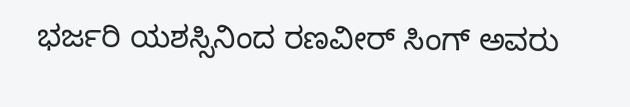ಭರ್ಜರಿ ಯಶಸ್ಸಿನಿಂದ ರಣವೀರ್ ಸಿಂಗ್ ಅವರು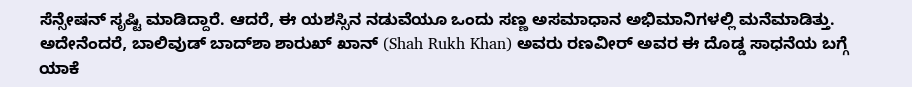ಸೆನ್ಸೇಷನ್ ಸೃಷ್ಟಿ ಮಾಡಿದ್ದಾರೆ. ಆದರೆ, ಈ ಯಶಸ್ಸಿನ ನಡುವೆಯೂ ಒಂದು ಸಣ್ಣ ಅಸಮಾಧಾನ ಅಭಿಮಾನಿಗಳಲ್ಲಿ ಮನೆಮಾಡಿತ್ತು. ಅದೇನೆಂದರೆ, ಬಾಲಿವುಡ್ ಬಾದ್‌ಶಾ ಶಾರುಖ್ ಖಾನ್ (Shah Rukh Khan) ಅವರು ರಣವೀರ್ ಅವರ ಈ ದೊಡ್ಡ ಸಾಧನೆಯ ಬಗ್ಗೆ ಯಾಕೆ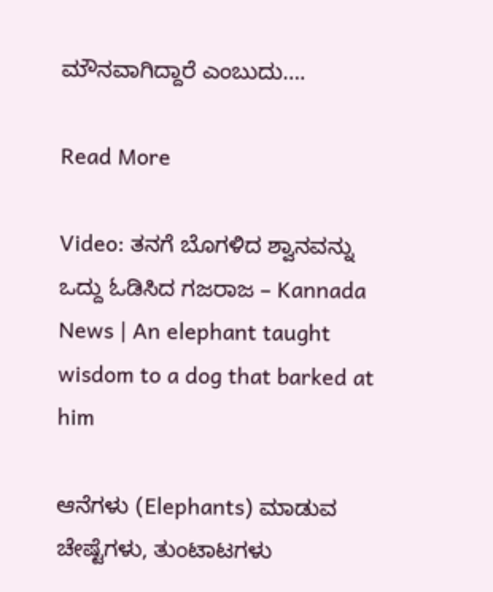ಮೌನವಾಗಿದ್ದಾರೆ ಎಂಬುದು….

Read More

Video: ತನಗೆ ಬೊಗಳಿದ ಶ್ವಾನವನ್ನು ಒದ್ದು ಓಡಿಸಿದ ಗಜರಾಜ – Kannada News | An elephant taught wisdom to a dog that barked at him

ಆನೆಗಳು (Elephants) ಮಾಡುವ ಚೇಷ್ಟೆಗಳು, ತುಂಟಾಟಗಳು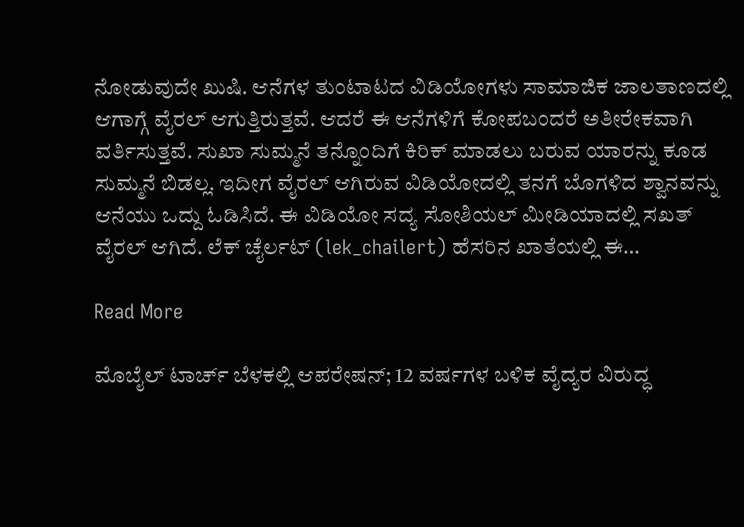ನೋಡುವುದೇ ಖುಷಿ. ಆನೆಗಳ ತುಂಟಾಟದ ವಿಡಿಯೋಗಳು ಸಾಮಾಜಿಕ ಜಾಲತಾಣದಲ್ಲಿ ಆಗಾಗ್ಗೆ ವೈರಲ್ ಆಗುತ್ತಿರುತ್ತವೆ. ಆದರೆ ಈ ಆನೆಗಳಿಗೆ ಕೋಪಬಂದರೆ ಅತೀರೇಕವಾಗಿ ವರ್ತಿಸುತ್ತವೆ. ಸುಖಾ ಸುಮ್ಮನೆ ತನ್ನೊಂದಿಗೆ ಕಿರಿಕ್ ಮಾಡಲು ಬರುವ ಯಾರನ್ನು ಕೂಡ ಸುಮ್ಮನೆ ಬಿಡಲ್ಲ. ಇದೀಗ ವೈರಲ್ ಆಗಿರುವ ವಿಡಿಯೋದಲ್ಲಿ ತನಗೆ ಬೊಗಳಿದ ಶ್ವಾನವನ್ನು ಆನೆಯು ಒದ್ದು ಓಡಿಸಿದೆ. ಈ ವಿಡಿಯೋ ಸದ್ಯ ಸೋಶಿಯಲ್ ಮೀಡಿಯಾದಲ್ಲಿ ಸಖತ್ ವೈರಲ್ ಆಗಿದೆ. ಲೆಕ್ ಚೈರ್ಲಟ್ (lek_chailert) ಹೆಸರಿನ ಖಾತೆಯಲ್ಲಿ ಈ…

Read More

ಮೊಬೈಲ್ ಟಾರ್ಚ್ ಬೆಳಕಲ್ಲಿ ಆಪರೇಷನ್; 12 ವರ್ಷಗಳ ಬಳಿಕ ವೈದ್ಯರ ವಿರುದ್ಧ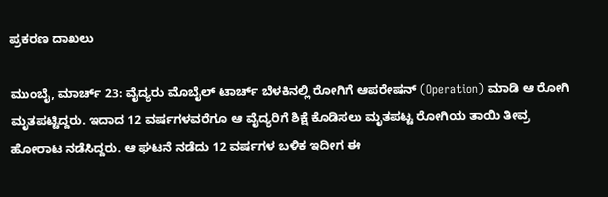ಪ್ರಕರಣ ದಾಖಲು

ಮುಂಬೈ, ಮಾರ್ಚ್ 23: ವೈದ್ಯರು ಮೊಬೈಲ್ ಟಾರ್ಚ್ ಬೆಳಕಿನಲ್ಲಿ ರೋಗಿಗೆ ಆಪರೇಷನ್ (Operation) ಮಾಡಿ ಆ ರೋಗಿ ಮೃತಪಟ್ಟಿದ್ದರು. ಇದಾದ 12 ವರ್ಷಗಳವರೆಗೂ ಆ ವೈದ್ಯರಿಗೆ ಶಿಕ್ಷೆ ಕೊಡಿಸಲು ಮೃತಪಟ್ಟ ರೋಗಿಯ ತಾಯಿ ತೀವ್ರ ಹೋರಾಟ ನಡೆಸಿದ್ದರು. ಆ ಘಟನೆ ನಡೆದು 12 ವರ್ಷಗಳ ಬಳಿಕ ಇದೀಗ ಈ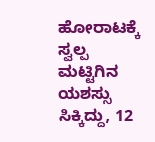ಹೋರಾಟಕ್ಕೆ ಸ್ವಲ್ಪ ಮಟ್ಟಿಗಿನ ಯಶಸ್ಸು ಸಿಕ್ಕಿದ್ದು, 12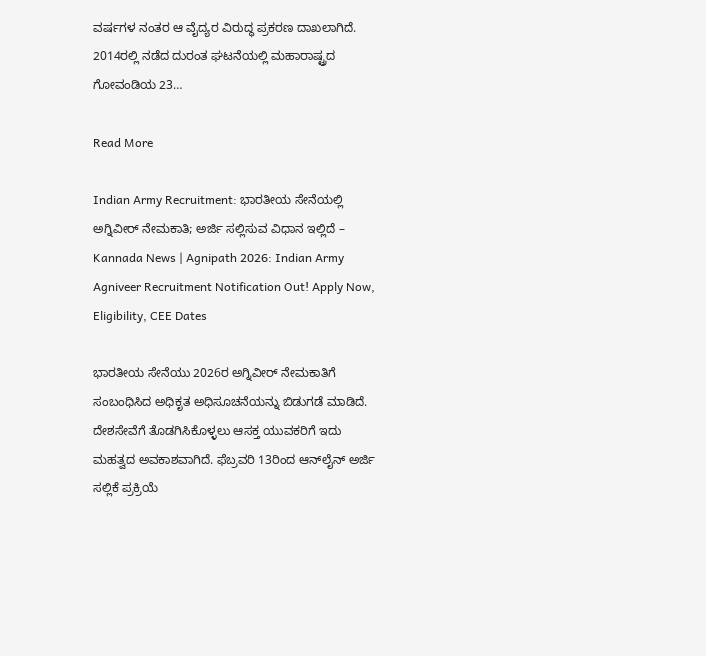ವರ್ಷಗಳ ನಂತರ ಆ ವೈದ್ಯರ ವಿರುದ್ಧ ಪ್ರಕರಣ ದಾಖಲಾಗಿದೆ. 2014ರಲ್ಲಿ ನಡೆದ ದುರಂತ ಘಟನೆಯಲ್ಲಿ ಮಹಾರಾಷ್ಟ್ರದ ಗೋವಂಡಿಯ 23…

Read More

Indian Army Recruitment: ಭಾರತೀಯ ಸೇನೆಯಲ್ಲಿ ಅಗ್ನಿವೀರ್ ನೇಮಕಾತಿ; ಅರ್ಜಿ ಸಲ್ಲಿಸುವ ವಿಧಾನ ಇಲ್ಲಿದೆ – Kannada News | Agnipath 2026: Indian Army Agniveer Recruitment Notification Out! Apply Now, Eligibility, CEE Dates

ಭಾರತೀಯ ಸೇನೆಯು 2026ರ ಅಗ್ನಿವೀರ್ ನೇಮಕಾತಿಗೆ ಸಂಬಂಧಿಸಿದ ಅಧಿಕೃತ ಅಧಿಸೂಚನೆಯನ್ನು ಬಿಡುಗಡೆ ಮಾಡಿದೆ. ದೇಶಸೇವೆಗೆ ತೊಡಗಿಸಿಕೊಳ್ಳಲು ಆಸಕ್ತ ಯುವಕರಿಗೆ ಇದು ಮಹತ್ವದ ಅವಕಾಶವಾಗಿದೆ. ಫೆಬ್ರವರಿ 13ರಿಂದ ಆನ್‌ಲೈನ್ ಅರ್ಜಿ ಸಲ್ಲಿಕೆ ಪ್ರಕ್ರಿಯೆ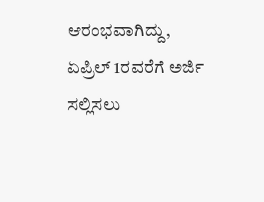ಆರಂಭವಾಗಿದ್ದು, ಏಪ್ರಿಲ್ 1ರವರೆಗೆ ಅರ್ಜಿ ಸಲ್ಲಿಸಲು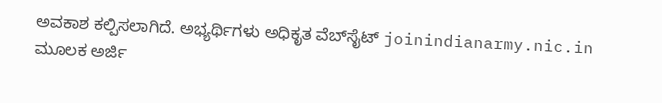ಅವಕಾಶ ಕಲ್ಪಿಸಲಾಗಿದೆ. ಅಭ್ಯರ್ಥಿಗಳು ಅಧಿಕೃತ ವೆಬ್‌ಸೈಟ್ joinindianarmy.nic.in ಮೂಲಕ ಅರ್ಜಿ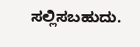ಸಲ್ಲಿಸಬಹುದು.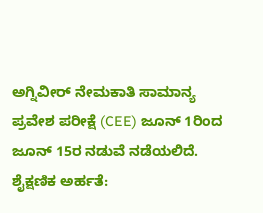ಅಗ್ನಿವೀರ್ ನೇಮಕಾತಿ ಸಾಮಾನ್ಯ ಪ್ರವೇಶ ಪರೀಕ್ಷೆ (CEE) ಜೂನ್ 1ರಿಂದ ಜೂನ್ 15ರ ನಡುವೆ ನಡೆಯಲಿದೆ. ಶೈಕ್ಷಣಿಕ ಅರ್ಹತೆ: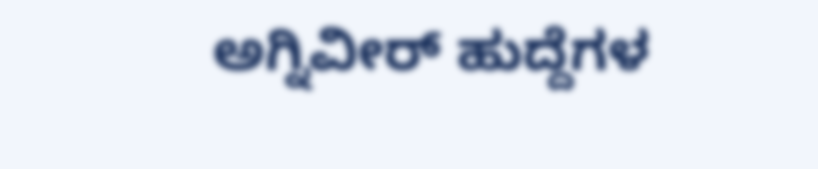ಅಗ್ನಿವೀರ್ ಹುದ್ದೆಗಳ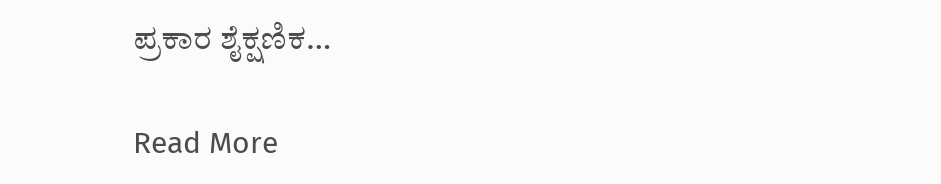ಪ್ರಕಾರ ಶೈಕ್ಷಣಿಕ…

Read More